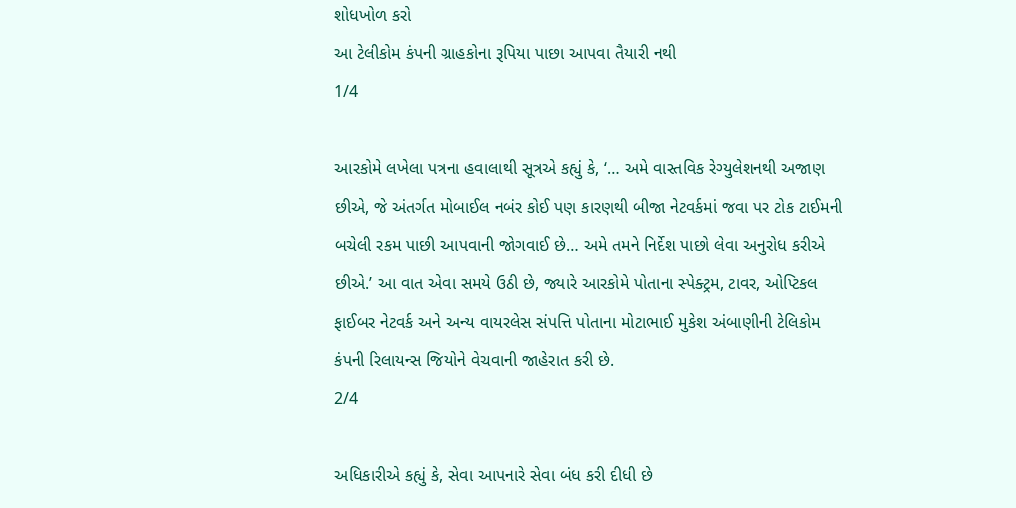શોધખોળ કરો
આ ટેલીકોમ કંપની ગ્રાહકોના રૂપિયા પાછા આપવા તૈયારી નથી
1/4

આરકોમે લખેલા પત્રના હવાલાથી સૂત્રએ કહ્યું કે, ‘… અમે વાસ્તવિક રેગ્યુલેશનથી અજાણ છીએ, જે અંતર્ગત મોબાઈલ નબંર કોઈ પણ કારણથી બીજા નેટવર્કમાં જવા પર ટોક ટાઈમની બચેલી રકમ પાછી આપવાની જોગવાઈ છે… અમે તમને નિર્દેશ પાછો લેવા અનુરોધ કરીએ છીએ.’ આ વાત એવા સમયે ઉઠી છે, જ્યારે આરકોમે પોતાના સ્પેક્ટ્રમ, ટાવર, ઓપ્ટિકલ ફાઈબર નેટવર્ક અને અન્ય વાયરલેસ સંપત્તિ પોતાના મોટાભાઈ મુકેશ અંબાણીની ટેલિકોમ કંપની રિલાયન્સ જિયોને વેચવાની જાહેરાત કરી છે.
2/4

અધિકારીએ કહ્યું કે, સેવા આપનારે સેવા બંધ કરી દીધી છે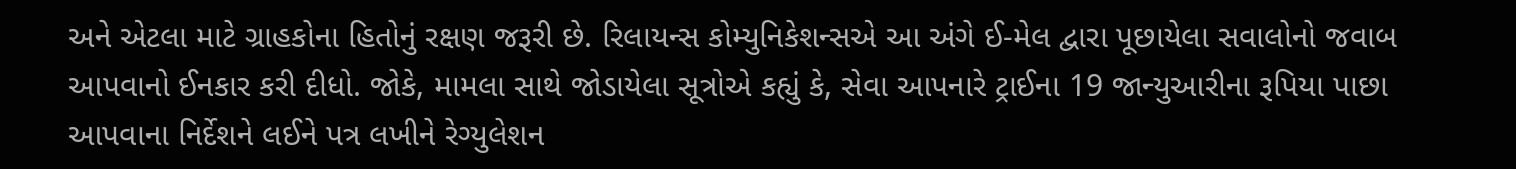અને એટલા માટે ગ્રાહકોના હિતોનું રક્ષણ જરૂરી છે. રિલાયન્સ કોમ્યુનિકેશન્સએ આ અંગે ઈ-મેલ દ્વારા પૂછાયેલા સવાલોનો જવાબ આપવાનો ઈનકાર કરી દીધો. જોકે, મામલા સાથે જોડાયેલા સૂત્રોએ કહ્યું કે, સેવા આપનારે ટ્રાઈના 19 જાન્યુઆરીના રૂપિયા પાછા આપવાના નિર્દેશને લઈને પત્ર લખીને રેગ્યુલેશન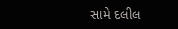સામે દલીલ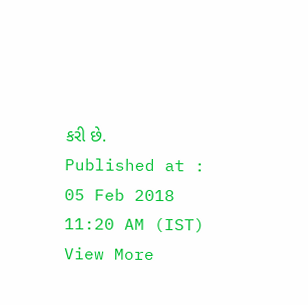કરી છે.
Published at : 05 Feb 2018 11:20 AM (IST)
View More